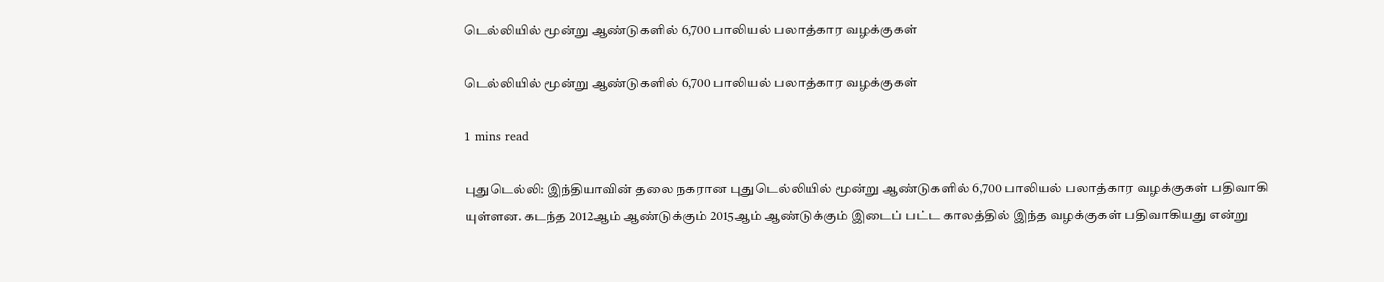டெல்லியில் மூன்று ஆண்டுகளில் 6,700 பாலியல் பலாத்கார வழக்குகள்

டெல்லியில் மூன்று ஆண்டுகளில் 6,700 பாலியல் பலாத்கார வழக்குகள்

1 mins read

புதுடெல்லி: இந்தியாவின் தலை நகரான புதுடெல்லியில் மூன்று ஆண்டுகளில் 6,700 பாலியல் பலாத்கார வழக்குகள் பதிவாகி யுள்ளன. கடந்த 2012ஆம் ஆண்டுக்கும் 2015ஆம் ஆண்டுக்கும் இடைப் பட்ட காலத்தில் இந்த வழக்குகள் பதிவாகியது என்று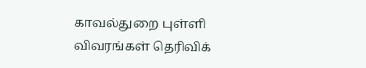காவல்துறை புள்ளி விவரங்கள் தெரிவிக்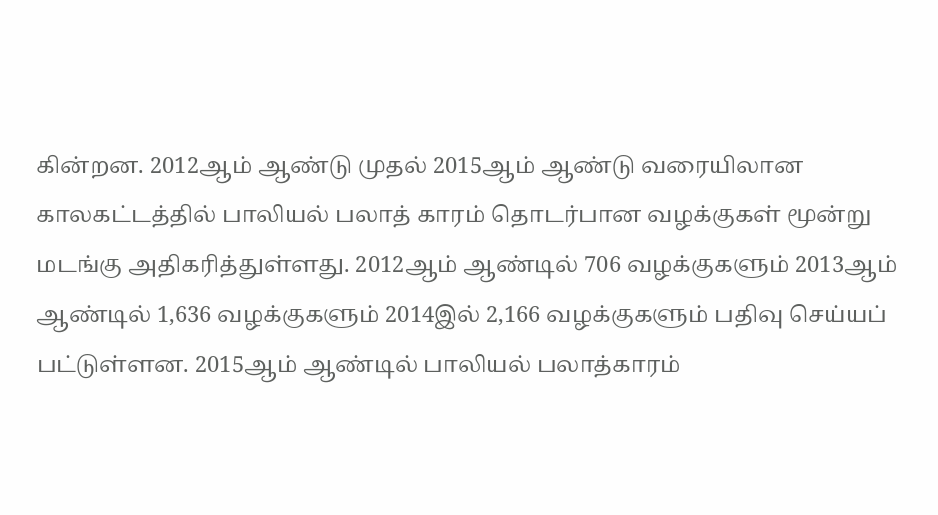கின்றன. 2012ஆம் ஆண்டு முதல் 2015ஆம் ஆண்டு வரையிலான காலகட்டத்தில் பாலியல் பலாத் காரம் தொடர்பான வழக்குகள் மூன்று மடங்கு அதிகரித்துள்ளது. 2012ஆம் ஆண்டில் 706 வழக்குகளும் 2013ஆம் ஆண்டில் 1,636 வழக்குகளும் 2014இல் 2,166 வழக்குகளும் பதிவு செய்யப் பட்டுள்ளன. 2015ஆம் ஆண்டில் பாலியல் பலாத்காரம்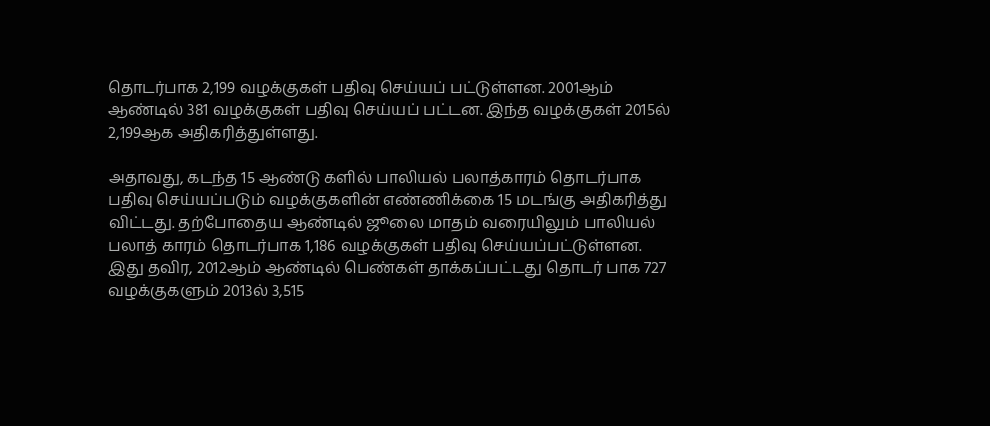தொடர்பாக 2,199 வழக்குகள் பதிவு செய்யப் பட்டுள்ளன. 2001ஆம் ஆண்டில் 381 வழக்குகள் பதிவு செய்யப் பட்டன. இந்த வழக்குகள் 2015ல் 2,199ஆக அதிகரித்துள்ளது.

அதாவது, கடந்த 15 ஆண்டு களில் பாலியல் பலாத்காரம் தொடர்பாக பதிவு செய்யப்படும் வழக்குகளின் எண்ணிக்கை 15 மடங்கு அதிகரித்து விட்டது. தற்போதைய ஆண்டில் ஜூலை மாதம் வரையிலும் பாலியல் பலாத் காரம் தொடர்பாக 1,186 வழக்குகள் பதிவு செய்யப்பட்டுள்ளன. இது தவிர, 2012ஆம் ஆண்டில் பெண்கள் தாக்கப்பட்டது தொடர் பாக 727 வழக்குகளும் 2013ல் 3,515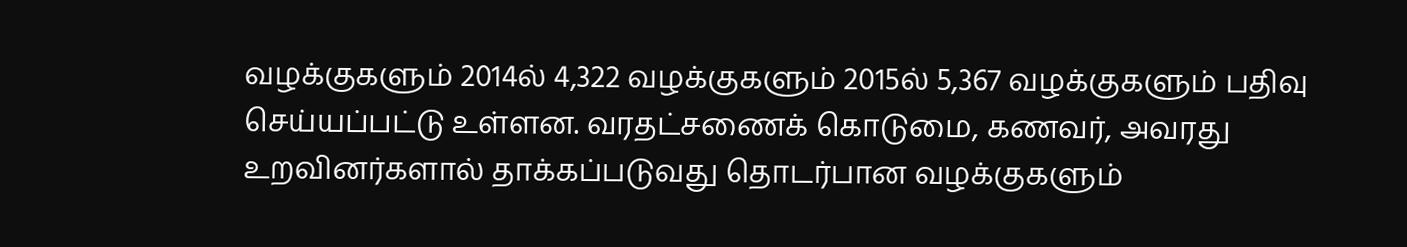வழக்குகளும் 2014ல் 4,322 வழக்குகளும் 2015ல் 5,367 வழக்குகளும் பதிவு செய்யப்பட்டு உள்ளன. வரதட்சணைக் கொடுமை, கணவர், அவரது உறவினர்களால் தாக்கப்படுவது தொடர்பான வழக்குகளும்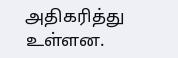அதிகரித்து உள்ளன.